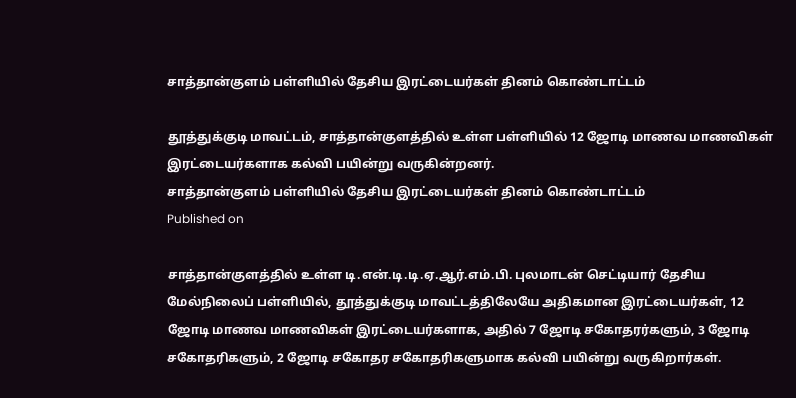சாத்தான்குளம் பள்ளியில் தேசிய இரட்டையர்கள் தினம் கொண்டாட்டம்

தூத்துக்குடி மாவட்டம், சாத்தான்குளத்தில் உள்ள பள்ளியில் 12 ஜோடி மாணவ மாணவிகள் இரட்டையர்களாக கல்வி பயின்று வருகின்றனர்.
சாத்தான்குளம் பள்ளியில் தேசிய இரட்டையர்கள் தினம் கொண்டாட்டம்
Published on

சாத்தான்குளத்தில் உள்ள டி.என்.டி.டி.ஏ.ஆர்.எம்.பி. புலமாடன் செட்டியார் தேசிய மேல்நிலைப் பள்ளியில், தூத்துக்குடி மாவட்டத்திலேயே அதிகமான இரட்டையர்கள், 12 ஜோடி மாணவ மாணவிகள் இரட்டையர்களாக, அதில் 7 ஜோடி சகோதரர்களும், 3 ஜோடி சகோதரிகளும், 2 ஜோடி சகோதர சகோதரிகளுமாக கல்வி பயின்று வருகிறார்கள்.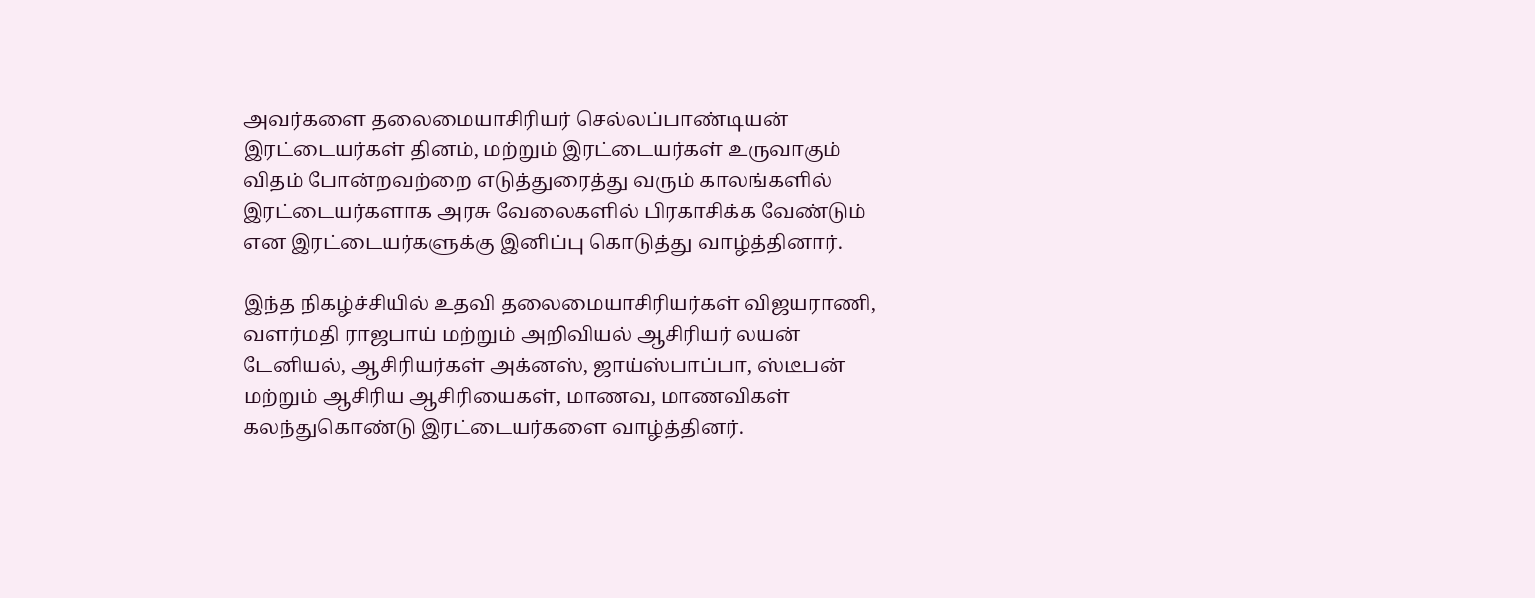அவர்களை தலைமையாசிரியர் செல்லப்பாண்டியன் இரட்டையர்கள் தினம், மற்றும் இரட்டையர்கள் உருவாகும் விதம் போன்றவற்றை எடுத்துரைத்து வரும் காலங்களில் இரட்டையர்களாக அரசு வேலைகளில் பிரகாசிக்க வேண்டும் என இரட்டையர்களுக்கு இனிப்பு கொடுத்து வாழ்த்தினார்.

இந்த நிகழ்ச்சியில் உதவி தலைமையாசிரியர்கள் விஜயராணி, வளர்மதி ராஜபாய் மற்றும் அறிவியல் ஆசிரியர் லயன் டேனியல், ஆசிரியர்கள் அக்னஸ், ஜாய்ஸ்பாப்பா, ஸ்டீபன் மற்றும் ஆசிரிய ஆசிரியைகள், மாணவ, மாணவிகள் கலந்துகொண்டு இரட்டையர்களை வாழ்த்தினர்.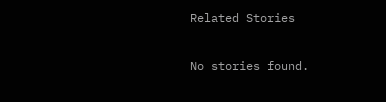Related Stories

No stories found.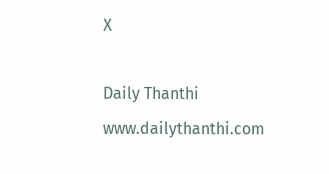X

Daily Thanthi
www.dailythanthi.com